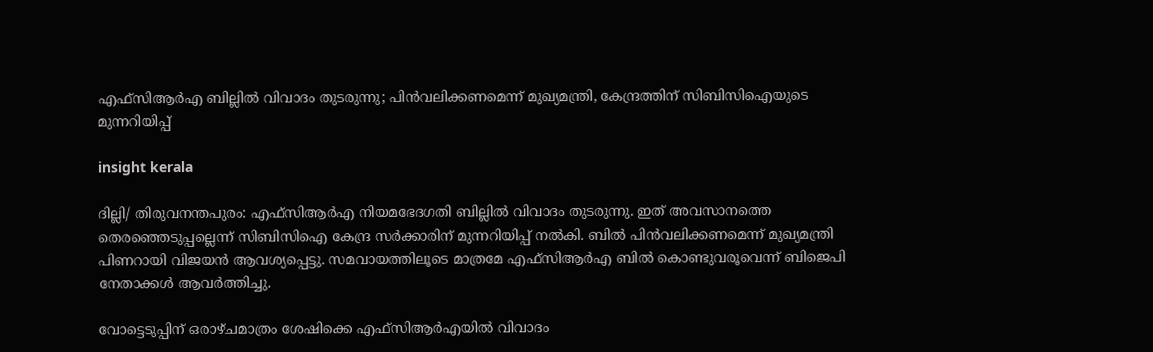എഫ്സിആർഎ ബില്ലിൽ വിവാദം തുടരുന്നു; പിൻവലിക്കണമെന്ന് മുഖ്യമന്ത്രി, കേന്ദ്രത്തിന് സിബിസിഐയുടെ മുന്നറിയിപ്പ്

insight kerala

ദില്ലി/ തിരുവനന്തപുരം: എഫ്സിആർഎ നിയമഭേദഗതി ബില്ലിൽ വിവാദം തുടരുന്നു. ഇത് അവസാനത്തെ തെരഞ്ഞെടുപ്പല്ലെന്ന് സിബിസിഐ കേന്ദ്ര സർക്കാരിന് മുന്നറിയിപ്പ് നൽകി. ബിൽ പിൻവലിക്കണമെന്ന് മുഖ്യമന്ത്രി പിണറായി വിജയൻ ആവശ്യപ്പെട്ടു. സമവായത്തിലൂടെ മാത്രമേ എഫ്സിആർഎ ബിൽ കൊണ്ടുവരൂവെന്ന് ബിജെപി നേതാക്കൾ ആവർത്തിച്ചു.

വോട്ടെടുപ്പിന് ഒരാഴ്ചമാത്രം ശേഷിക്കെ എഫ്സിആർഎയിൽ വിവാദം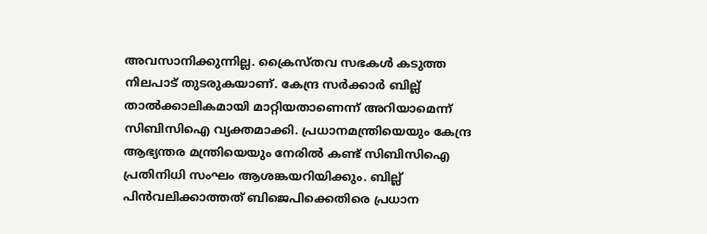അവസാനിക്കുന്നില്ല. ക്രൈസ്തവ സഭകൾ കടുത്ത നിലപാട് തുടരുകയാണ്. കേന്ദ്ര സർക്കാർ ബില്ല് താൽക്കാലികമായി മാറ്റിയതാണെന്ന് അറിയാമെന്ന് സിബിസിഐ വ്യക്തമാക്കി. പ്രധാനമന്ത്രിയെയും കേന്ദ്ര ആഭ്യന്തര മന്ത്രിയെയും നേരിൽ കണ്ട് സിബിസിഐ പ്രതിനിധി സംഘം ആശങ്കയറിയിക്കും. ബില്ല് പിൻവലിക്കാത്തത് ബിജെപിക്കെതിരെ പ്രധാന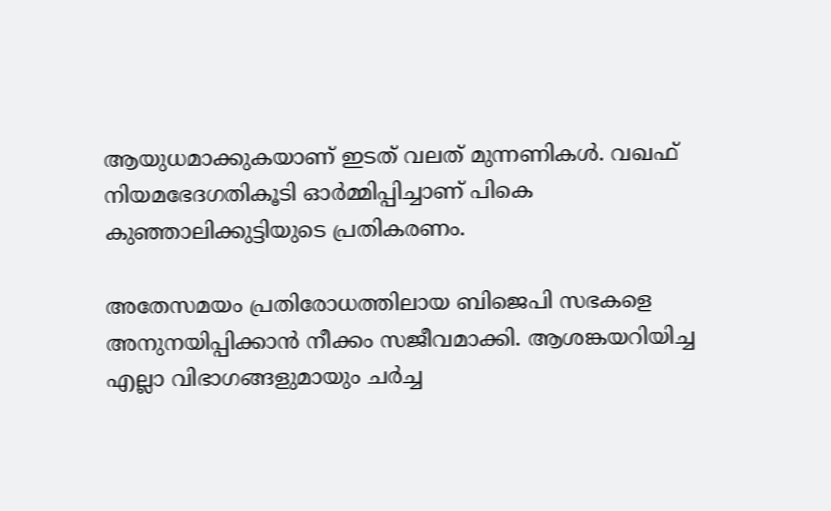ആയുധമാക്കുകയാണ് ഇടത് വലത് മുന്നണികൾ. വഖഫ് നിയമഭേദഗതികൂടി ഓർമ്മിപ്പിച്ചാണ് പികെ കുഞ്ഞാലിക്കുട്ടിയുടെ പ്രതികരണം.

അതേസമയം പ്രതിരോധത്തിലായ ബിജെപി സഭകളെ അനുനയിപ്പിക്കാൻ നീക്കം സജീവമാക്കി. ആശങ്കയറിയിച്ച എല്ലാ വിഭാഗങ്ങളുമായും ചർച്ച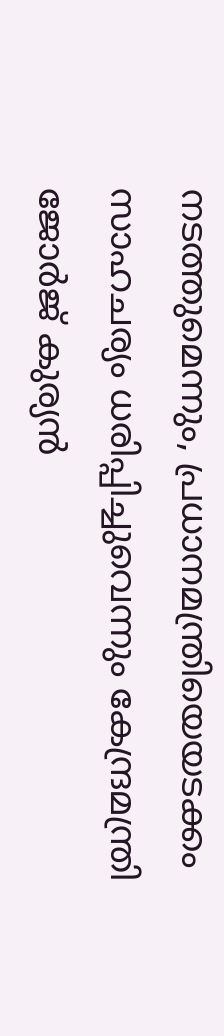നടത്തുമെന്നും, പ്രധാനമന്ത്രിയെയടക്കം സാഹചര്യം ധരിപ്പിച്ചുവെന്നും കേന്ദ്രമന്ത്രി ജോർജ് കുര്യൻ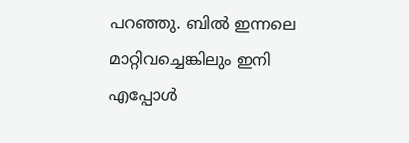പറഞ്ഞു. ബിൽ ഇന്നലെ മാറ്റിവച്ചെങ്കിലും ഇനി എപ്പോൾ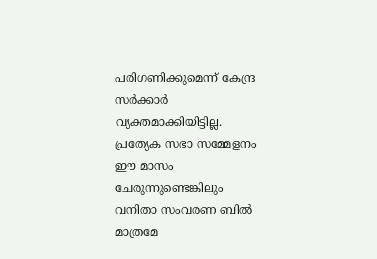പരിഗണിക്കുമെന്ന് കേന്ദ്ര സർക്കാർ വ്യക്തമാക്കിയിട്ടില്ല. പ്രത്യേക സഭാ സമ്മേളനം ഈ മാസം ചേരുന്നുണ്ടെങ്കിലും വനിതാ സംവരണ ബിൽ മാത്രമേ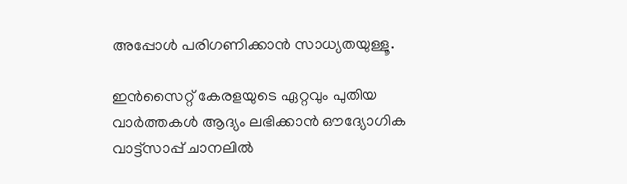അപ്പോൾ പരിഗണിക്കാൻ സാധ്യതയുള്ളൂ.

ഇൻസൈറ്റ് കേരളയുടെ ഏറ്റവും പുതിയ വാർത്തകൾ ആദ്യം ലഭിക്കാൻ ഔദ്യോഗിക വാട്ട്‌സാപ്പ് ചാനലിൽ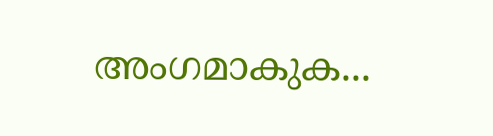അംഗമാകുക...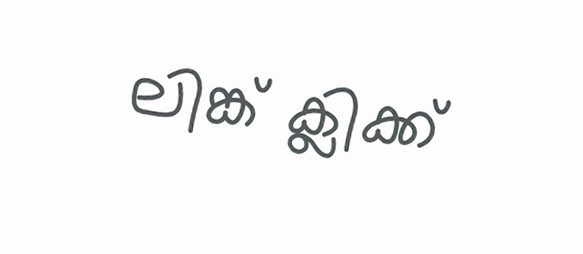ലിങ്ക് ക്ലിക്ക്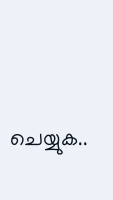ചെയ്യുക..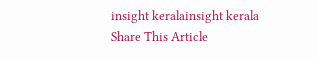insight keralainsight kerala
Share This Article